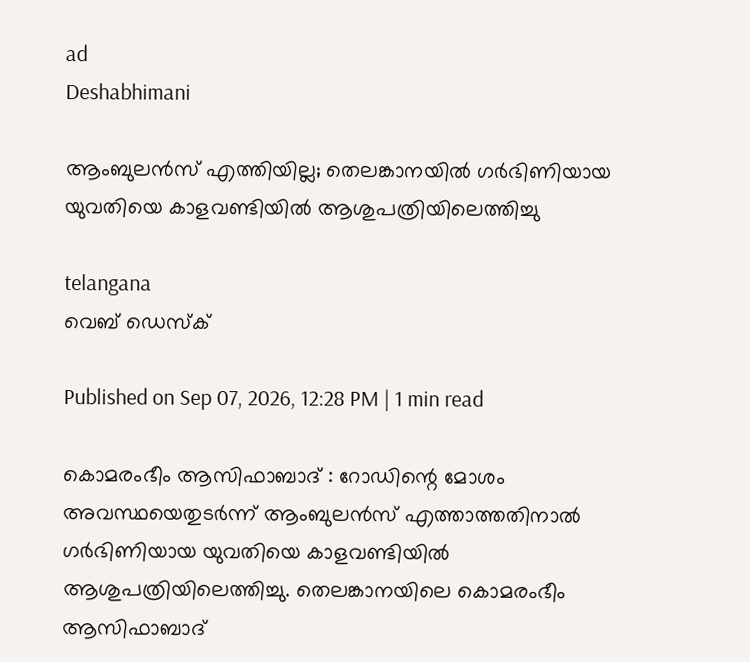ad
Deshabhimani

ആംബുലൻസ് എത്തിയില്ല; തെലങ്കാനയില്‍ ഗർഭിണിയായ യുവതിയെ കാളവണ്ടിയിൽ ആശുപത്രിയിലെത്തിച്ചു

telangana
വെബ് ഡെസ്ക്

Published on Sep 07, 2026, 12:28 PM | 1 min read

കൊമരംഭീം ആസിഫാബാദ് : റോഡിന്റെ മോശം അവസ്ഥയെതുടർന്ന് ആംബുലൻസ് എത്താത്തതിനാൽ ഗർഭിണിയായ യുവതിയെ കാളവണ്ടിയിൽ ആശുപത്രിയിലെത്തിച്ചു. തെലങ്കാനയിലെ കൊമരംഭീം ആസിഫാബാദ്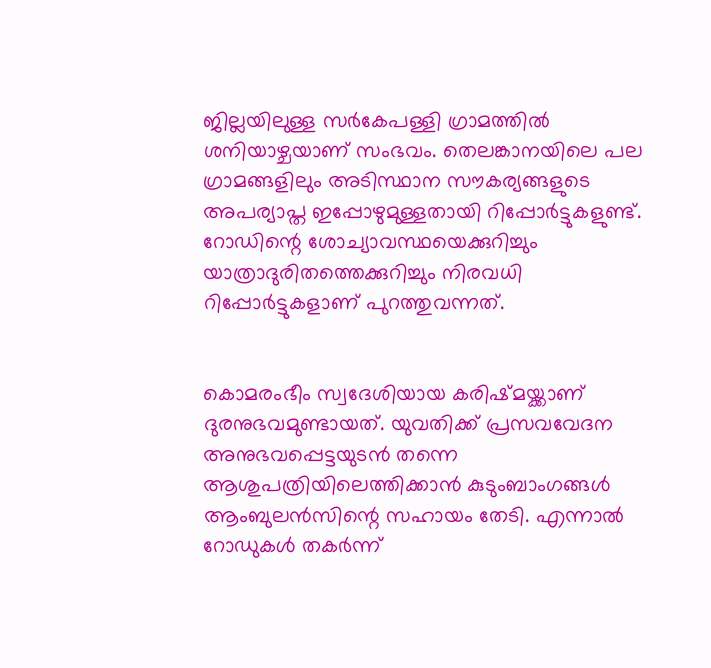ജില്ലയിലുള്ള സർകേപള്ളി ഗ്രാമത്തിൽ ശനിയാഴ്ചയാണ് സംഭവം. തെലങ്കാനയിലെ പല ഗ്രാമങ്ങളിലും അടിസ്ഥാന സൗകര്യങ്ങളുടെ അപര്യാപ്ത ഇപ്പോഴുമുള്ളതായി റിപ്പോർട്ടുകളുണ്ട്. റോഡിന്റെ ശോച്യാവസ്ഥയെക്കുറിച്ചും യാത്രാദുരിതത്തെക്കുറിച്ചും നിരവധി റിപ്പോർട്ടുകളാണ് പുറത്തുവന്നത്.


കൊമരംഭീം സ്വദേശിയായ കരിഷ്മയ്ക്കാണ് ദുരനുഭവമുണ്ടായത്. യുവതിക്ക് പ്രസവവേദന അനുഭവപ്പെട്ടയുടൻ തന്നെ ആശുപത്രിയിലെത്തിക്കാൻ കുടുംബാംഗങ്ങൾ ആംബുലൻസിന്റെ സഹായം തേടി. എന്നാൽ റോഡുകൾ തകർന്ന്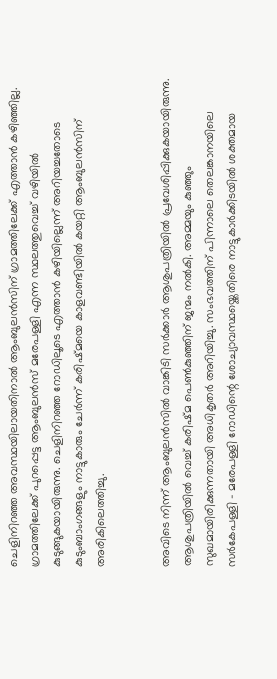ചെളിനിറഞ്ഞ അവസ്ഥയിലായതിനാൽ ആംബുലൻസിന് ഗ്രാമത്തിലേക്ക് എത്താൻ കഴിഞ്ഞില്ല. ഗ്രാമത്തിലേക്ക് പുറപ്പെട്ട ആംബുലൻസ് മരേപള്ളി എന്ന സ്ഥലത്തുവെച്ച് വഴിയിൽ കുടുങ്ങുകയായിരുന്നു. ചെളിനിറഞ്ഞ റോഡിലൂടെ എത്താൻ കഴിയില്ലെന്ന് അറിയച്ചതോടെ കുടുംബാംഗങ്ങളും നാട്ടുകാരും ചേർന്ന് കരിഷ്മയെ കാളവണ്ടിയിൽ കയറ്റി ആംബുലൻസിന് അരികിലെത്തിച്ചു.


അവിടെ നിന്ന് ആംബുലൻസിൽ വാങ്കിടി സർക്കാർ ആശുപത്രിയിൽ പ്രവേശിപ്പിക്കുകയായിരുന്നു. ആശുപത്രിയിൽ വെച്ച് കരിഷ്മ പെൺകുഞ്ഞിന് ജന്മം നൽകി. അമ്മയും കുഞ്ഞും സുഖമായിരിക്കുന്നതായി അധികൃതർ അറിയിച്ചു. സംഭവത്തിന് പിന്നാലെ തെലങ്കാനയിലെ സർകേപള്ളി - മരേപള്ളി റോഡിന്റെ ശോച്യാവസ്ഥയ്ക്കെതിരെ നാട്ടുകാർക്കിടയിൽ ശക്തമായ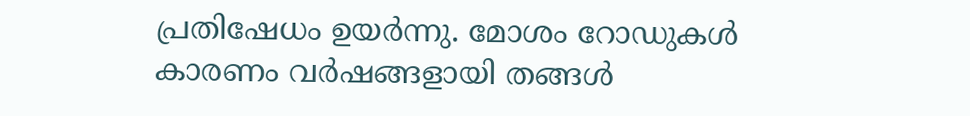പ്രതിഷേധം ഉയർന്നു. മോശം റോഡുകൾ കാരണം വർഷങ്ങളായി തങ്ങൾ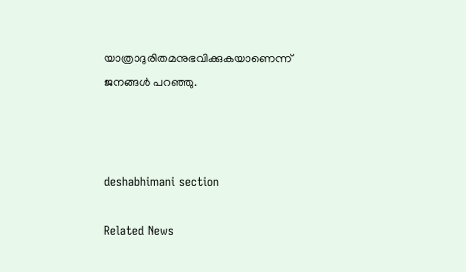യാത്രാദുരിതമനുഭവിക്കുകയാണെന്ന് ജനങ്ങൾ പറഞ്ഞു.



deshabhimani section

Related News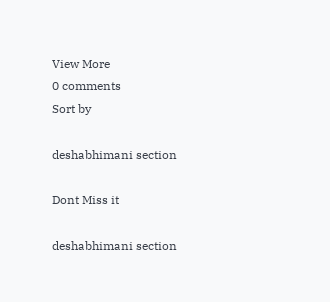View More
0 comments
Sort by

deshabhimani section

Dont Miss it

deshabhimani section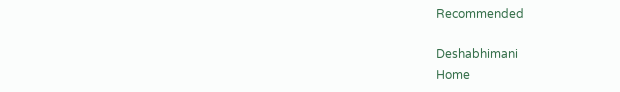Recommended

Deshabhimani
Home